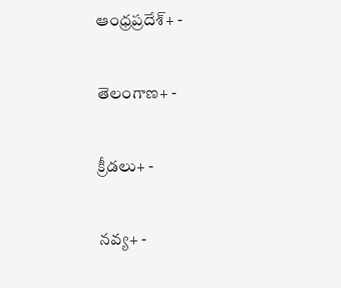ఆంధ్రప్రదేశ్+ -

తెలంగాణ+ -

క్రీడలు+ -

నవ్య+ -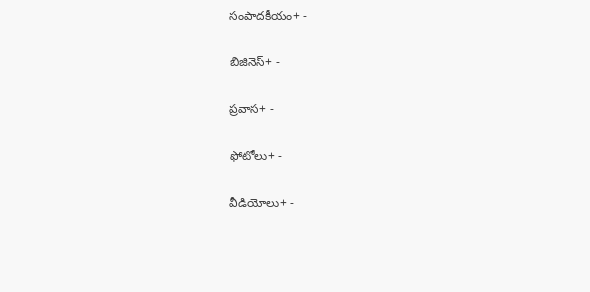సంపాదకీయం+ -

బిజినెస్+ -

ప్రవాస+ -

ఫోటోలు+ -

వీడియోలు+ -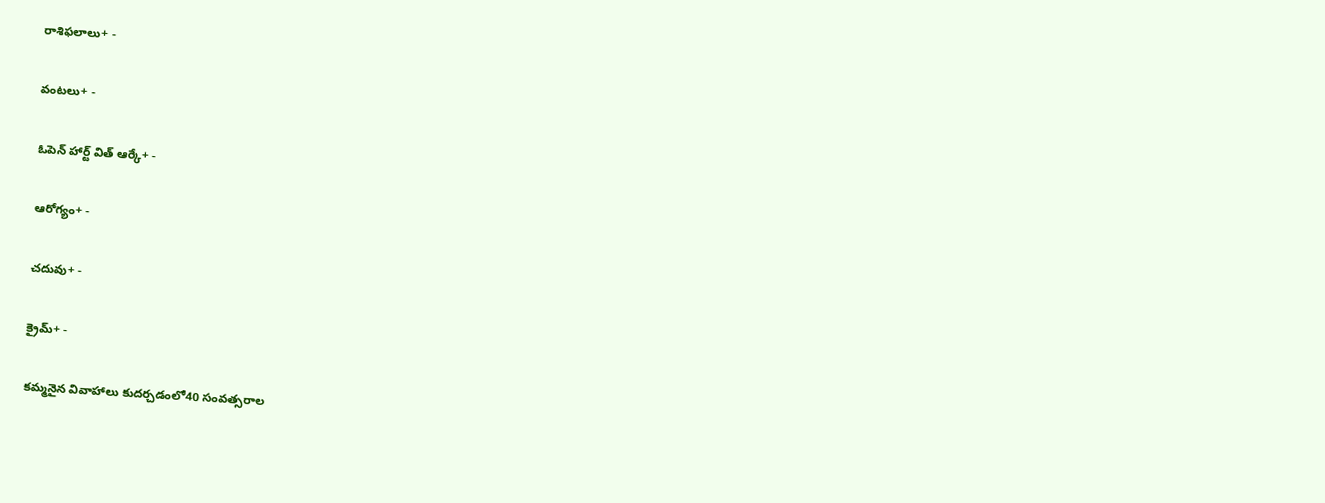రాశిఫలాలు+ -

వంటలు+ -

ఓపెన్ హార్ట్ విత్ ఆర్కే+ -

ఆరోగ్యం+ -

చదువు+ -

క్రైమ్+ -

కమ్మనైన వివాహాలు కుదర్చడంలో40 సంవత్సరాల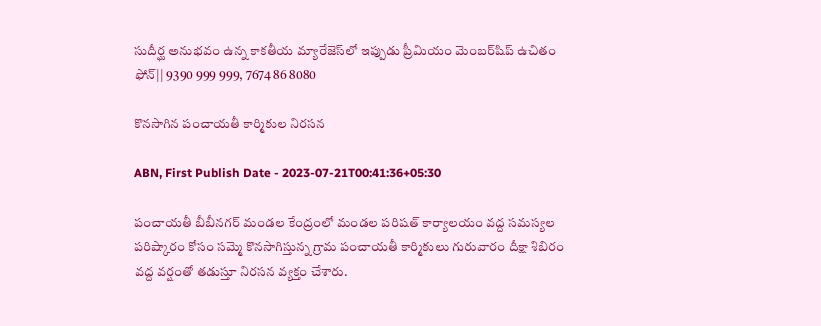సుదీర్ఘ అనుభవం ఉన్న కాకతీయ మ్యారేజెస్‌లో ఇప్పుడు ప్రీమియం మెంబర్‌షిప్‌ ఉచితం ఫోన్|| 9390 999 999, 7674 86 8080

కొనసాగిన పంచాయతీ కార్మికుల నిరసన

ABN, First Publish Date - 2023-07-21T00:41:36+05:30

పంచాయతీ బీబీనగర్‌ మండల కేంద్రంలో మండల పరిషత్‌ కార్యాలయం వద్ద సమస్యల పరిష్కారం కోసం సమ్మె కొనసాగిస్తున్న గ్రామ పంచాయతీ కార్మికులు గురువారం దీక్షా శిబిరం వద్ద వర్షంతో తడుస్తూ నిరసన వ్యక్తం చేశారు.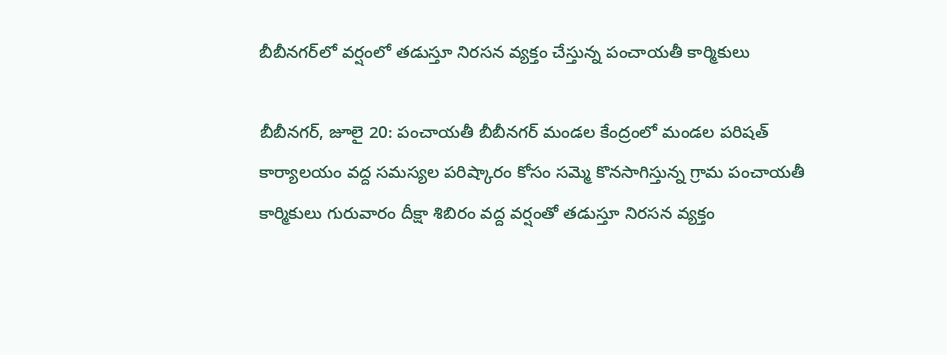బీబీనగర్‌లో వర్షంలో తడుస్తూ నిరసన వ్యక్తం చేస్తున్న పంచాయతీ కార్మికులు

బీబీనగర్‌, జూలై 20: పంచాయతీ బీబీనగర్‌ మండల కేంద్రంలో మండల పరిషత్‌ కార్యాలయం వద్ద సమస్యల పరిష్కారం కోసం సమ్మె కొనసాగిస్తున్న గ్రామ పంచాయతీ కార్మికులు గురువారం దీక్షా శిబిరం వద్ద వర్షంతో తడుస్తూ నిరసన వ్యక్తం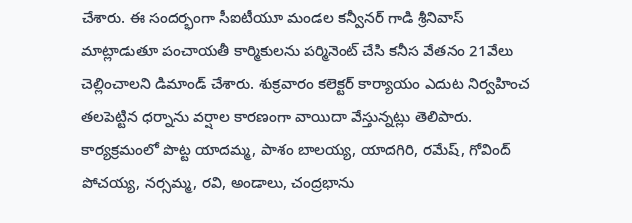చేశారు. ఈ సందర్భంగా సీఐటీయూ మండల కన్వీనర్‌ గాడి శ్రీనివాస్‌ మాట్లాడుతూ పంచాయతీ కార్మికులను పర్మినెంట్‌ చేసి కనీస వేతనం 21వేలు చెల్లించాలని డిమాండ్‌ చేశారు. శుక్రవారం కలెక్టర్‌ కార్యాయం ఎదుట నిర్వహించ తలపెట్టిన ధర్నాను వర్షాల కారణంగా వాయిదా వేస్తున్నట్లు తెలిపారు. కార్యక్రమంలో పొట్ట యాదమ్మ, పాశం బాలయ్య, యాదగిరి, రమేష్‌, గోవింద్‌ పోచయ్య, నర్సమ్మ, రవి, అండాలు, చంద్రభాను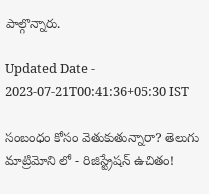పాల్గొన్నారు.

Updated Date - 2023-07-21T00:41:36+05:30 IST

సంబంధం కోసం వెతుకుతున్నారా? తెలుగు మాట్రిమోని లో - రిజిస్ట్రేషన్ ఉచితం!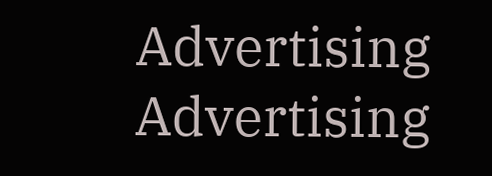Advertising
Advertising